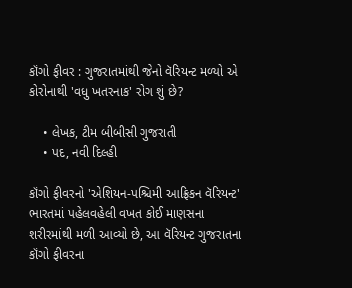કૉંગો ફીવર : ગુજરાતમાંથી જેનો વૅરિયન્ટ મળ્યો એ કોરોનાથી 'વધુ ખતરનાક' રોગ શું છે?

    • લેખક, ટીમ બીબીસી ગુજરાતી
    • પદ, નવી દિલ્હી

કૉંગો ફીવરનો 'એશિયન-પશ્ચિમી આફ્રિકન વૅરિયન્ટ' ભારતમાં પહેલવહેલી વખત કોઈ માણસના શરીરમાંથી મળી આવ્યો છે, આ વૅરિયન્ટ ગુજરાતના કૉંગો ફીવરના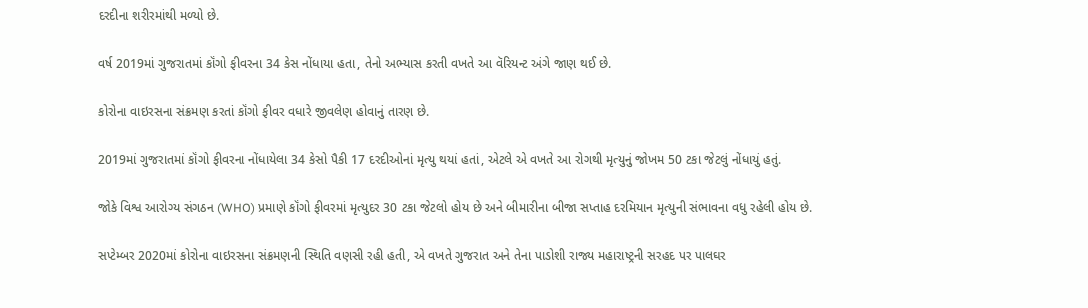દરદીના શરીરમાંથી મળ્યો છે.

વર્ષ 2019માં ગુજરાતમાં કૉંગો ફીવરના 34 કેસ નોંધાયા હતા, તેનો અભ્યાસ કરતી વખતે આ વૅરિયન્ટ અંગે જાણ થઈ છે.

કોરોના વાઇરસના સંક્રમણ કરતાં કૉંગો ફીવર વધારે જીવલેણ હોવાનું તારણ છે.

2019માં ગુજરાતમાં કૉંગો ફીવરના નોંધાયેલા 34 કેસો પૈકી 17 દરદીઓનાં મૃત્યુ થયાં હતાં, એટલે એ વખતે આ રોગથી મૃત્યુનું જોખમ 50 ટકા જેટલું નોંધાયું હતું.

જોકે વિશ્વ આરોગ્ય સંગઠન (WHO) પ્રમાણે કૉંગો ફીવરમાં મૃત્યુદર 30 ટકા જેટલો હોય છે અને બીમારીના બીજા સપ્તાહ દરમિયાન મૃત્યુની સંભાવના વધુ રહેલી હોય છે.

સપ્ટેમ્બર 2020માં કોરોના વાઇરસના સંક્રમણની સ્થિતિ વણસી રહી હતી, એ વખતે ગુજરાત અને તેના પાડોશી રાજ્ય મહારાષ્ટ્રની સરહદ પર પાલઘર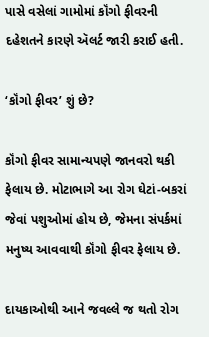પાસે વસેલાં ગામોમાં કૉંગો ફીવરની દહેશતને કારણે ઍલર્ટ જારી કરાઈ હતી.

‘કૉંગો ફીવર’ શું છે?

કૉંગો ફીવર સામાન્યપણે જાનવરો થકી ફેલાય છે. મોટાભાગે આ રોગ ઘેટાં-બકરાં જેવાં પશુઓમાં હોય છે, જેમના સંપર્કમાં મનુષ્ય આવવાથી કૉંગો ફીવર ફેલાય છે.

દાયકાઓથી આને જવલ્લે જ થતો રોગ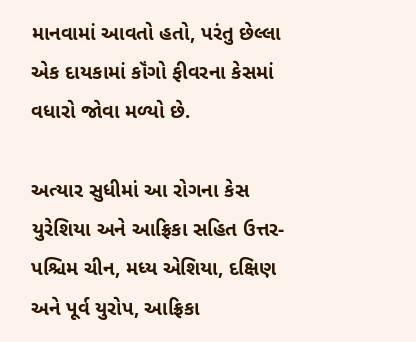માનવામાં આવતો હતો, પરંતુ છેલ્લા એક દાયકામાં કૉંગો ફીવરના કેસમાં વધારો જોવા મળ્યો છે.

અત્યાર સુધીમાં આ રોગના કેસ યુરેશિયા અને આફ્રિકા સહિત ઉત્તર-પશ્ચિમ ચીન, મધ્ય એશિયા, દક્ષિણ અને પૂર્વ યુરોપ, આફ્રિકા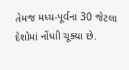તેમજ મધ્ય-પૂર્વના 30 જેટલા દેશોમાં નોંધાી ચૂક્યા છે.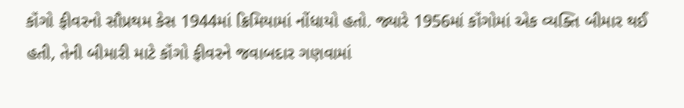કૉંગો ફીવરનો સૌપ્રથમ કેસ 1944માં ક્રિમિયામાં નોંધાયો હતો. જ્યારે 1956માં કૉંગોમાં એક વ્યક્તિ બીમાર થઈ હતી, તેની બીમારી માટે કૉંગો ફીવરને જવાબદાર ગણવામાં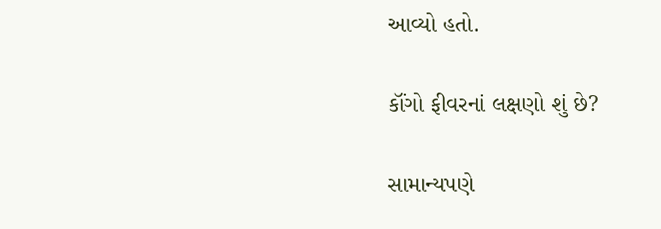આવ્યો હતો.

કૉંગો ફીવરનાં લક્ષણો શું છે?

સામાન્યપણે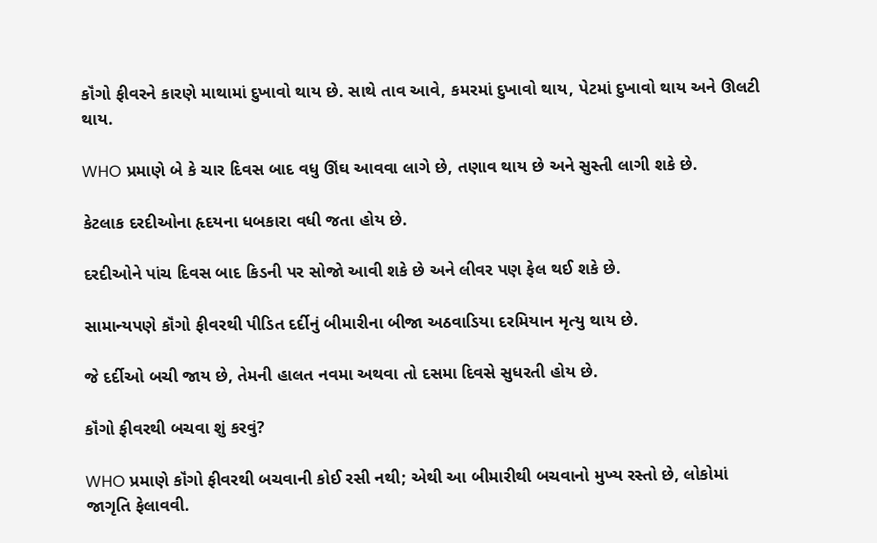કૉંગો ફીવરને કારણે માથામાં દુખાવો થાય છે. સાથે તાવ આવે, કમરમાં દુખાવો થાય, પેટમાં દુખાવો થાય અને ઊલટી થાય.

WHO પ્રમાણે બે કે ચાર દિવસ બાદ વધુ ઊંઘ આવવા લાગે છે, તણાવ થાય છે અને સુસ્તી લાગી શકે છે.

કેટલાક દરદીઓના હૃદયના ધબકારા વધી જતા હોય છે.

દરદીઓને પાંચ દિવસ બાદ કિડની પર સોજો આવી શકે છે અને લીવર પણ ફેલ થઈ શકે છે.

સામાન્યપણે કૉંગો ફીવરથી પીડિત દર્દીનું બીમારીના બીજા અઠવાડિયા દરમિયાન મૃત્યુ થાય છે.

જે દર્દીઓ બચી જાય છે, તેમની હાલત નવમા અથવા તો દસમા દિવસે સુધરતી હોય છે.

કૉંગો ફીવરથી બચવા શું કરવું?

WHO પ્રમાણે કૉંગો ફીવરથી બચવાની કોઈ રસી નથી; એથી આ બીમારીથી બચવાનો મુખ્ય રસ્તો છે, લોકોમાં જાગૃતિ ફેલાવવી.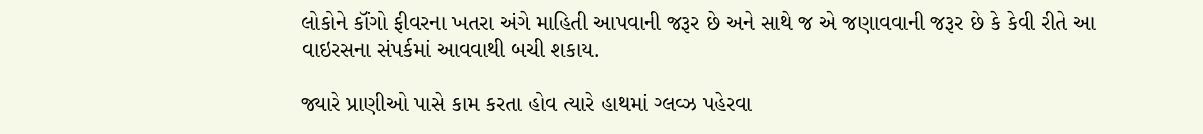લોકોને કૉંગો ફીવરના ખતરા અંગે માહિતી આપવાની જરૂર છે અને સાથે જ એ જણાવવાની જરૂર છે કે કેવી રીતે આ વાઇરસના સંપર્કમાં આવવાથી બચી શકાય.

જ્યારે પ્રાણીઓ પાસે કામ કરતા હોવ ત્યારે હાથમાં ગ્લવ્ઝ પહેરવા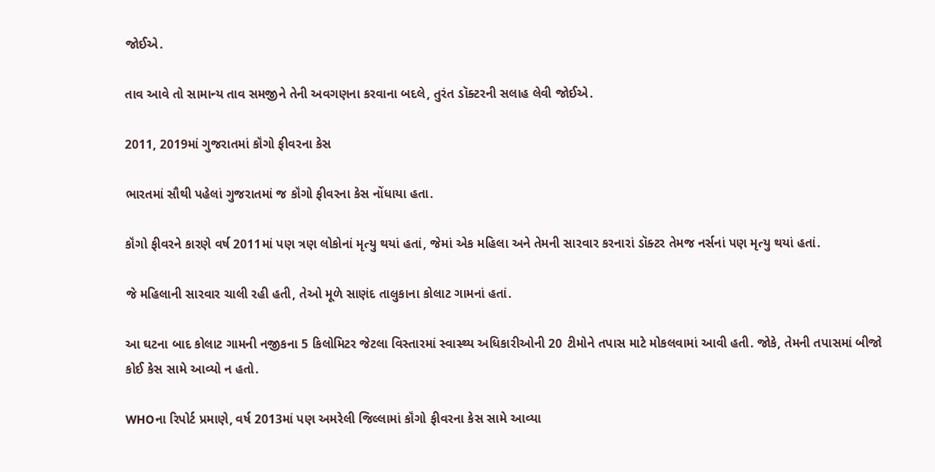જોઈએ.

તાવ આવે તો સામાન્ય તાવ સમજીને તેની અવગણના કરવાના બદલે, તુરંત ડૉક્ટરની સલાહ લેવી જોઈએ.

2011, 2019માં ગુજરાતમાં કૉંગો ફીવરના કેસ

ભારતમાં સૌથી પહેલાં ગુજરાતમાં જ કૉંગો ફીવરના કેસ નોંધાયા હતા.

કૉંગો ફીવરને કારણે વર્ષ 2011માં પણ ત્રણ લોકોનાં મૃત્યુ થયાં હતાં, જેમાં એક મહિલા અને તેમની સારવાર કરનારાં ડૉક્ટર તેમજ નર્સનાં પણ મૃત્યુ થયાં હતાં.

જે મહિલાની સારવાર ચાલી રહી હતી, તેઓ મૂળે સાણંદ તાલુકાના કોલાટ ગામનાં હતાં.

આ ઘટના બાદ કોલાટ ગામની નજીકના 5 કિલોમિટર જેટલા વિસ્તારમાં સ્વાસ્થ્ય અધિકારીઓની 20 ટીમોને તપાસ માટે મોકલવામાં આવી હતી. જોકે, તેમની તપાસમાં બીજો કોઈ કેસ સામે આવ્યો ન હતો.

WHOના રિપોર્ટ પ્રમાણે, વર્ષ 2013માં પણ અમરેલી જિલ્લામાં કૉંગો ફીવરના કેસ સામે આવ્યા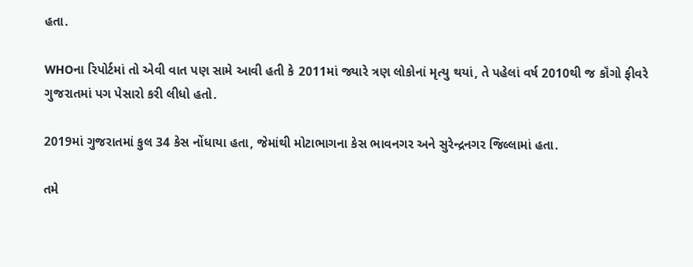હતા.

WHOના રિપોર્ટમાં તો એવી વાત પણ સામે આવી હતી કે 2011માં જ્યારે ત્રણ લોકોનાં મૃત્યુ થયાં, તે પહેલાં વર્ષ 2010થી જ કૉંગો ફીવરે ગુજરાતમાં પગ પેસારો કરી લીધો હતો.

2019માં ગુજરાતમાં કુલ 34 કેસ નોંધાયા હતા, જેમાંથી મોટાભાગના કેસ ભાવનગર અને સુરેન્દ્રનગર જિલ્લામાં હતા.

તમે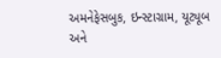અમનેફેસબુક, ઇન્સ્ટાગ્રામ, યૂટ્યૂબ અને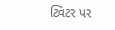ટ્વિટર પર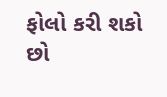ફોલો કરી શકો છો